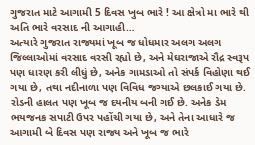ગુજરાત માટે આગામી 5 દિવસ ખુબ ભારે ! આ ક્ષેત્રો મા ભારે થી અતિ ભારે વરસાદ ની આગાહી…
અત્યારે ગુજરાત રાજ્યમાં ખૂબ જ ધોધમાર અલગ અલગ જિલ્લાઓમાં વરસાદ વરસી રહ્યો છે, અને મેઘરાજાએ રૌદ્ર સ્વરૂપ પણ ધારણ કરી લીધું છે, અનેક ગામડાઓ તો સંપર્ક વિહોણા થઈ ગયા છે, તથા નદીનાળા પણ વિવિધ જગ્યાએ છલકાઈ ગયા છે. રોડની હાલત પણ ખૂબ જ દયનીય બની ગઈ છે. અનેક ડેમ ભયજનક સપાટી ઉપર પહોંચી ગયા છે, અને તેના આધારે જ આગામી બે દિવસ પણ રાજ્ય અને ખૂબ જ ભારે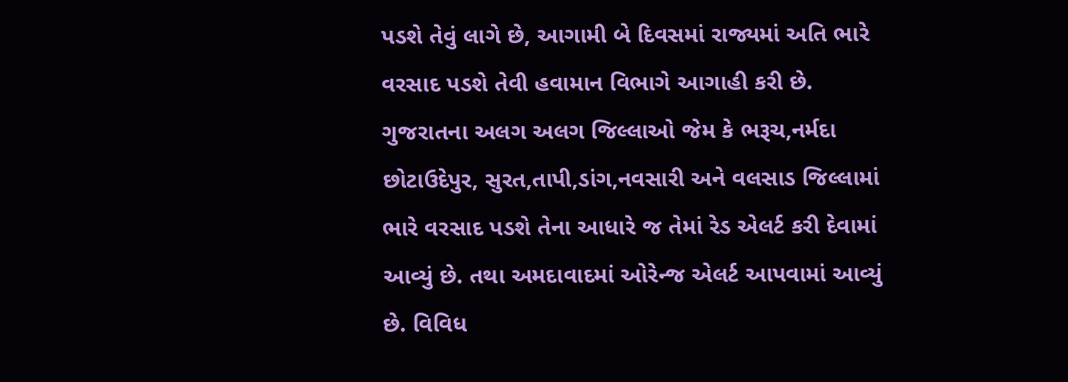પડશે તેવું લાગે છે, આગામી બે દિવસમાં રાજ્યમાં અતિ ભારે વરસાદ પડશે તેવી હવામાન વિભાગે આગાહી કરી છે.
ગુજરાતના અલગ અલગ જિલ્લાઓ જેમ કે ભરૂચ,નર્મદા છોટાઉદેપુર, સુરત,તાપી,ડાંગ,નવસારી અને વલસાડ જિલ્લામાં ભારે વરસાદ પડશે તેના આધારે જ તેમાં રેડ એલર્ટ કરી દેવામાં આવ્યું છે. તથા અમદાવાદમાં ઓરેન્જ એલર્ટ આપવામાં આવ્યું છે. વિવિધ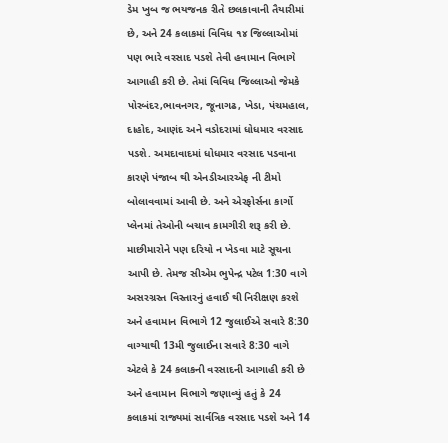ડેમ ખુબ જ ભયજનક રીતે છલકાવાની તૈયારીમાં છે, અને 24 કલાકમાં વિવિધ ૧૪ જિલ્લાઓમાં પણ ભારે વરસાદ પડશે તેવી હવામાન વિભાગે આગાહી કરી છે. તેમાં વિવિધ જિલ્લાઓ જેમકે પોરબંદર,ભાવનગર, જૂનાગઢ, ખેડા, પંચમહાલ, દાહોદ, આણંદ અને વડોદરામાં ધોધમાર વરસાદ પડશે. અમદાવાદમાં ધોધમાર વરસાદ પડવાના કારણે પંજાબ થી એનડીઆરએફ ની ટીમો બોલાવવામાં આવી છે. અને એરફોર્સના કાર્ગો પ્લેનમાં તેઓની બચાવ કામગીરી શરૂ કરી છે.
માછીમારોને પણ દરિયો ન ખેડવા માટે સૂચના આપી છે. તેમજ સીએમ ભુપેન્દ્ર પટેલ 1:30 વાગે અસરગ્રસ્ત વિસ્તારનું હવાઈ થી નિરીક્ષણ કરશે અને હવામાન વિભાગે 12 જુલાઈએ સવારે 8:30 વાગ્યાથી 13મી જુલાઈના સવારે 8:30 વાગે એટલે કે 24 કલાકની વરસાદની આગાહી કરી છે અને હવામાન વિભાગે જણાવ્યું હતું કે 24 કલાકમાં રાજ્યમાં સાર્વત્રિક વરસાદ પડશે અને 14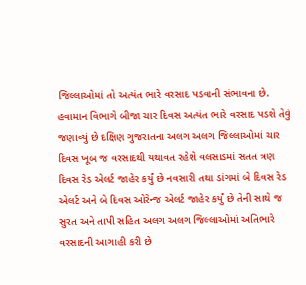જિલ્લાઓમાં તો અત્યંત ભારે વરસાદ પડવાની સંભાવના છે.
હવામાન વિભાગે બીજા ચાર દિવસ અત્યંત ભારે વરસાદ પડશે તેવું જણાવ્યું છે દક્ષિણ ગુજરાતના અલગ અલગ જિલ્લાઓમાં ચાર દિવસ ખૂબ જ વરસાદથી યથાવત રહેશે વલસાડમાં સતત ત્રણ દિવસ રેડ એલર્ટ જાહેર કર્યું છે નવસારી તથા ડાંગમાં બે દિવસ રેડ એલર્ટ અને બે દિવસ ઓરેન્જ એલર્ટ જાહેર કર્યું છે તેની સાથે જ સુરત અને તાપી સહિત અલગ અલગ જિલ્લાઓમાં અતિભારે વરસાદની આગાહી કરી છે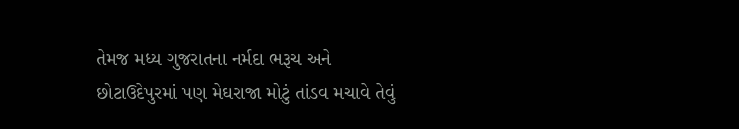તેમજ મધ્ય ગુજરાતના નર્મદા ભરૂચ અને છોટાઉદેપુરમાં પણ મેઘરાજા મોટું તાંડવ મચાવે તેવું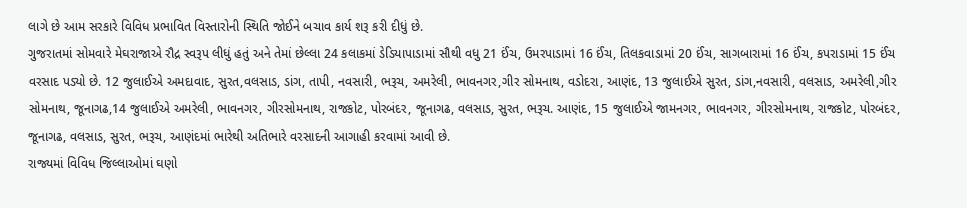લાગે છે આમ સરકારે વિવિધ પ્રભાવિત વિસ્તારોની સ્થિતિ જોઈને બચાવ કાર્ય શરૂ કરી દીધું છે.
ગુજરાતમાં સોમવારે મેઘરાજાએ રૌદ્ર સ્વરૂપ લીધું હતું અને તેમાં છેલ્લા 24 કલાકમાં ડેડિયાપાડામાં સૌથી વધુ 21 ઈંચ, ઉમરપાડામાં 16 ઈંચ, તિલકવાડામાં 20 ઈંચ, સાગબારામાં 16 ઈંચ, કપરાડામાં 15 ઈંચ વરસાદ પડ્યો છે. 12 જુલાઈએ અમદાવાદ, સુરત,વલસાડ, ડાંગ, તાપી, નવસારી, ભરૂચ, અમરેલી, ભાવનગર,ગીર સોમનાથ, વડોદરા, આણંદ, 13 જુલાઈએ સુરત, ડાંગ,નવસારી, વલસાડ, અમરેલી,ગીર સોમનાથ, જૂનાગઢ,14 જુલાઈએ અમરેલી, ભાવનગર, ગીરસોમનાથ, રાજકોટ, પોરબંદર, જૂનાગઢ, વલસાડ, સુરત, ભરૂચ. આણંદ, 15 જુલાઈએ જામનગર, ભાવનગર, ગીરસોમનાથ, રાજકોટ, પોરબંદર, જૂનાગઢ, વલસાડ, સુરત, ભરૂચ, આણંદમાં ભારેથી અતિભારે વરસાદની આગાહી કરવામાં આવી છે.
રાજ્યમાં વિવિધ જિલ્લાઓમાં ઘણો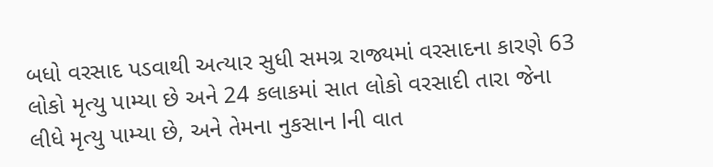બધો વરસાદ પડવાથી અત્યાર સુધી સમગ્ર રાજ્યમાં વરસાદના કારણે 63 લોકો મૃત્યુ પામ્યા છે અને 24 કલાકમાં સાત લોકો વરસાદી તારા જેના લીધે મૃત્યુ પામ્યા છે, અને તેમના નુકસાન lની વાત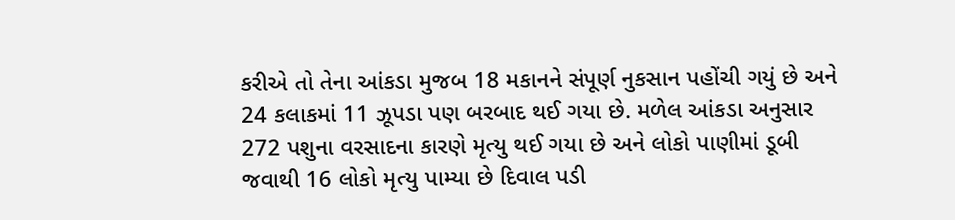કરીએ તો તેના આંકડા મુજબ 18 મકાનને સંપૂર્ણ નુકસાન પહોંચી ગયું છે અને 24 કલાકમાં 11 ઝૂપડા પણ બરબાદ થઈ ગયા છે. મળેલ આંકડા અનુસાર 272 પશુના વરસાદના કારણે મૃત્યુ થઈ ગયા છે અને લોકો પાણીમાં ડૂબી જવાથી 16 લોકો મૃત્યુ પામ્યા છે દિવાલ પડી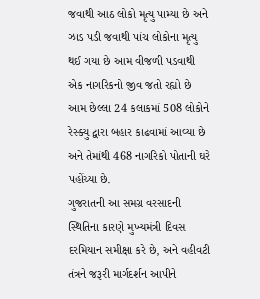જવાથી આઠ લોકો મૃત્યુ પામ્યા છે અને ઝાડ પડી જવાથી પાંચ લોકોના મૃત્યુ થઈ ગયા છે આમ વીજળી પડવાથી એક નાગરિકનો જીવ જતો રહ્યો છે આમ છેલ્લા 24 કલાકમાં 508 લોકોને રેસ્ક્યુ દ્વારા બહાર કાઢવામાં આવ્યા છે અને તેમાંથી 468 નાગરિકો પોતાની ઘરે પહોંચ્યા છે.
ગુજરાતની આ સમગ્ર વરસાદની સ્થિતિના કારણે મુખ્યમંત્રી દિવસ દરમિયાન સમીક્ષા કરે છે, અને વહીવટી તંત્રને જરૂરી માર્ગદર્શન આપીને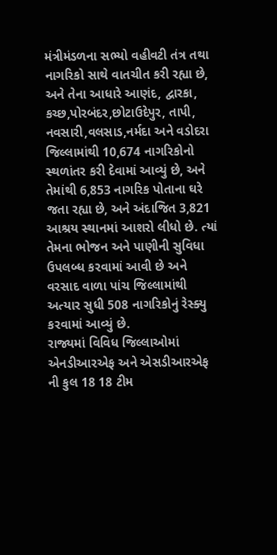મંત્રીમંડળના સભ્યો વહીવટી તંત્ર તથા નાગરિકો સાથે વાતચીત કરી રહ્યા છે, અને તેના આધારે આણંદ, દ્વારકા, કચ્છ,પોરબંદર,છોટાઉદેપુર, તાપી, નવસારી,વલસાડ,નર્મદા અને વડોદરા જિલ્લામાંથી 10,674 નાગરિકોનો સ્થળાંતર કરી દેવામાં આવ્યું છે, અને તેમાંથી 6,853 નાગરિક પોતાના ઘરે જતા રહ્યા છે, અને અંદાજિત 3,821 આશ્રય સ્થાનમાં આશરો લીધો છે. ત્યાં તેમના ભોજન અને પાણીની સુવિધા ઉપલબ્ધ કરવામાં આવી છે અને વરસાદ વાળા પાંચ જિલ્લામાંથી અત્યાર સુધી 508 નાગરિકોનું રેસ્ક્યુ કરવામાં આવ્યું છે.
રાજ્યમાં વિવિધ જિલ્લાઓમાં એનડીઆરએફ અને એસડીઆરએફ ની કુલ 18 18 ટીમ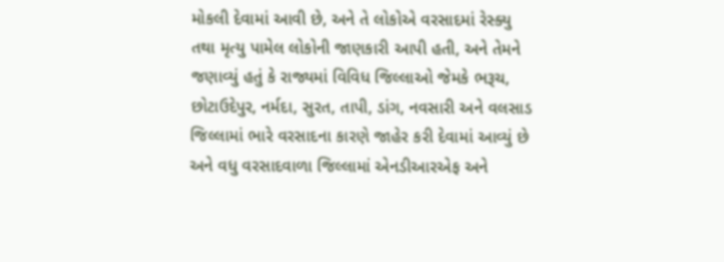મોકલી દેવામાં આવી છે, અને તે લોકોએ વરસાદમાં રેસ્ક્યુ તથા મૃત્યુ પામેલ લોકોની જાણકારી આપી હતી, અને તેમને જણાવ્યું હતું કે રાજ્યમાં વિવિધ જિલ્લાઓ જેમકે ભરૂચ, છોટાઉદેપુર, નર્મદા, સુરત, તાપી, ડાંગ, નવસારી અને વલસાડ જિલ્લામાં ભારે વરસાદના કારણે જાહેર કરી દેવામાં આવ્યું છે અને વધુ વરસાદવાળા જિલ્લામાં એનડીઆરએફ અને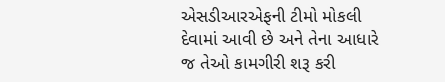એસડીઆરએફની ટીમો મોકલી દેવામાં આવી છે અને તેના આધારે જ તેઓ કામગીરી શરૂ કરી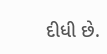દીધી છે.